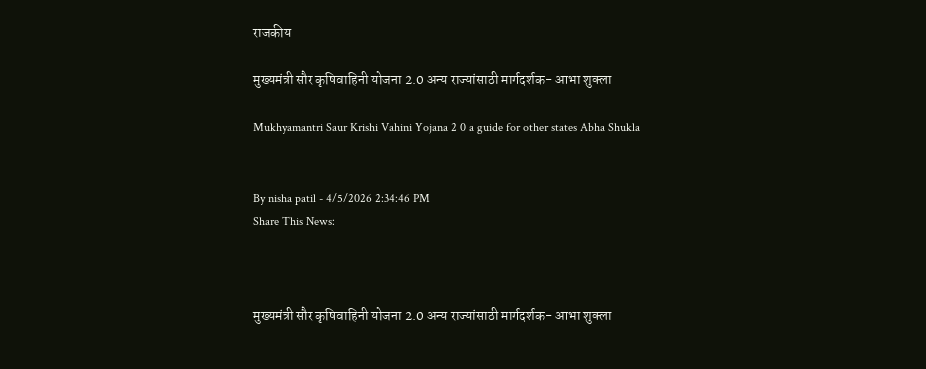राजकीय

मुख्यमंत्री सौर कृषिवाहिनी योजना 2.0 अन्य राज्यांसाठी मार्गदर्शक- आभा शुक्ला

Mukhyamantri Saur Krishi Vahini Yojana 2 0 a guide for other states Abha Shukla


By nisha patil - 4/5/2026 2:34:46 PM
Share This News:



मुख्यमंत्री सौर कृषिवाहिनी योजना 2.0 अन्य राज्यांसाठी मार्गदर्शक- आभा शुक्ला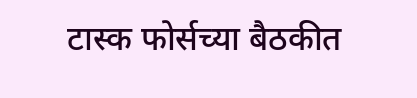टास्क फोर्सच्या बैठकीत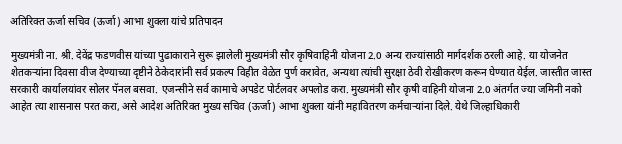अतिरिक्त ऊर्जा सचिव (ऊर्जा) आभा शुक्ला यांचे प्रतिपादन

मुख्यमंत्री ना. श्री. देवेंद्र फडणवीस यांच्या पुढाकाराने सुरू झालेली मुख्यमंत्री सौर कृषिवाहिनी योजना 2.0 अन्य राज्यांसाठी मार्गदर्शक ठरली आहे. या योजनेत शेतकऱ्यांना दिवसा वीज देण्याच्या दृष्टीने ठेकेदारांनी सर्व प्रकल्प विहीत वेळेत पुर्ण करावेत, अन्यथा त्यांची सुरक्षा ठेवी रोखीकरण करून घेण्यात येईल. जास्तीत जास्त सरकारी कार्यालयांवर सोलर पॅनल बसवा. एजन्सीने सर्व कामाचे अपडेट पोर्टलवर अपलोड करा. मुख्यमंत्री सौर कृषी वाहिनी योजना 2.0 अंतर्गत ज्या जमिनी नको आहेत त्या शासनास परत करा, असे आदेश अतिरिक्त मुख्य सचिव (ऊर्जा) आभा शुक्ला यांनी महावितरण कर्मचाऱ्यांना दिले. येथे जिल्हाधिकारी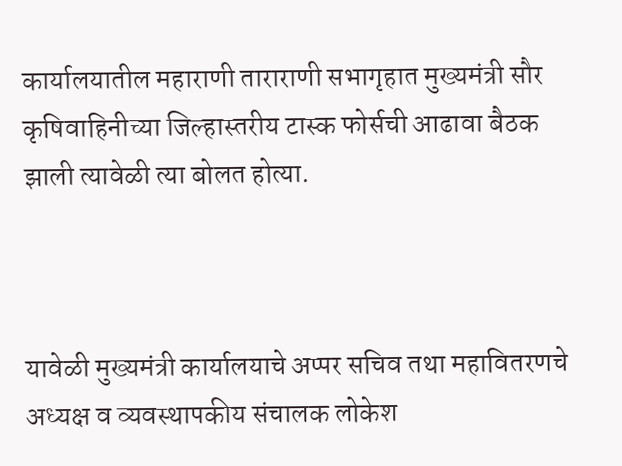कार्यालयातील महाराणी ताराराणी सभागृहात मुख्यमंत्री सौर कृषिवाहिनीच्या जिल्हास्तरीय टास्क फोर्सची आढावा बैठक झाली त्यावेळी त्या बोलत होत्या.



यावेळी मुख्यमंत्री कार्यालयाचे अप्पर सचिव तथा महावितरणचे अध्यक्ष व व्यवस्थापकीय संचालक लोकेश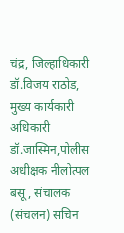चंद्र, जिल्हाधिकारी डॉ.विजय राठोड, मुख्य कार्यकारी अधिकारी डॉ.जास्मिन,पोलीस अधीक्षक नीलोत्पल बसू, संचालक (संचलन) सचिन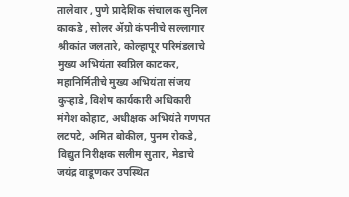तालेवार , पुणे प्रादेशिक संचालक सुनिल काकडे , सोलर ॲग्रो कंपनीचे सल्लागार श्रीकांत जलतारे, कोल्हापूर परिमंडलाचे मुख्य अभियंता स्वप्निल काटकर, महानिर्मितीचे मुख्य अभियंता संजय कुऱ्हाडे, विशेष कार्यकारी अधिकारी मंगेश कोहाट, अधीक्षक अभियंते गणपत लटपटे, अमित बोकील, पुनम रोकडे, विद्युत निरीक्षक सलीम सुतार, मेडाचे जयंद्र वाडूणकर उपस्थित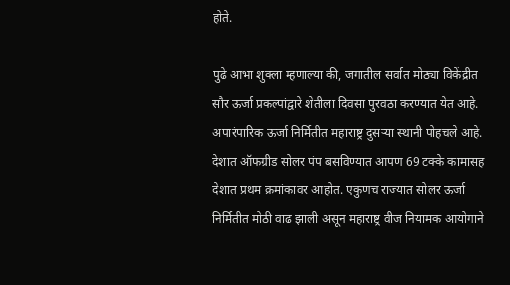होते.

पुढे आभा शुक्ला म्हणाल्या की, जगातील सर्वात मोठ्या विकेंद्रीत सौर ऊर्जा प्रकल्पांद्वारे शेतीला दिवसा पुरवठा करण्यात येत आहे. अपारंपारिक ऊर्जा निर्मितीत महाराष्ट्र दुसऱ्या स्थानी पोहचले आहे. देशात ऑफग्रीड सोलर पंप बसविण्यात आपण 69 टक्के कामासह देशात प्रथम क्रमांकावर आहोत. एकुणच राज्यात सोलर ऊर्जा निर्मितीत मोठी वाढ झाली असून महाराष्ट्र वीज नियामक आयोगाने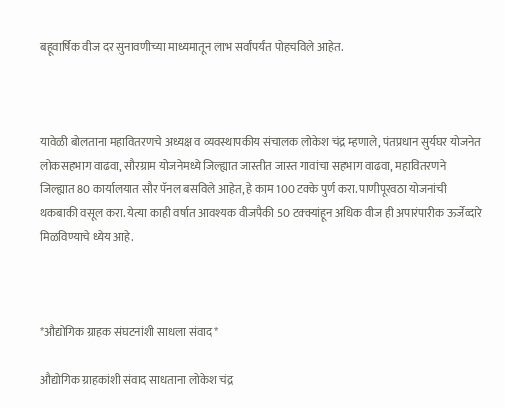बहूवार्षिक वीज दर सुनावणीच्या माध्यमातून लाभ सर्वांपर्यंत पोहचविले आहेत.



यावेळी बोलताना महावितरणचे अध्यक्ष व व्यवस्थापकीय संचालक लोकेश चंद्र म्हणाले, पंतप्रधान सुर्यघर योजनेत लोकसहभाग वाढवा, सौरग्राम योजनेमध्ये जिल्ह्यात जास्तीत जास्त गावांचा सहभाग वाढवा, महावितरणने जिल्ह्यात 80 कार्यालयात सौर पॅनल बसविले आहेत, हे काम 100 टक्के पुर्ण करा. पाणीपूरवठा योजनांची थकबाकी वसूल करा. येत्या काही वर्षात आवश्यक वीजपैकी 50 टक्क्यांहून अधिक वीज ही अपारंपारीक ऊर्जेव्दारे मिळविण्याचे ध्येय आहे.



*औद्योगिक ग्राहक संघटनांशी साधला संवाद*

औद्योगिक ग्राहकांशी संवाद साधताना लोकेश चंद्र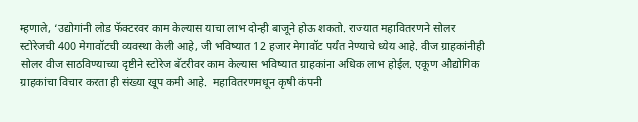म्हणाले, ‘उद्योगांनी लोड फॅक्टरवर काम केल्यास याचा लाभ दोन्ही बाजूने होऊ शकतो. राज्यात महावितरणने सोलर स्टोरेजची 400 मेगावॉटची व्यवस्था केली आहे, जी भविष्यात 12 हजार मेगावॉट पर्यंत नेण्याचे ध्येय आहे. वीज ग्राहकांनीही सोलर वीज साठविण्याच्या दृष्टीने स्टोरेज बॅटरीवर काम केल्यास भविष्यात ग्राहकांना अधिक लाभ होईल. एकूण औद्योगिक ग्राहकांचा विचार करता ही संख्या खूप कमी आहे.  महावितरणमधून कृषी कंपनी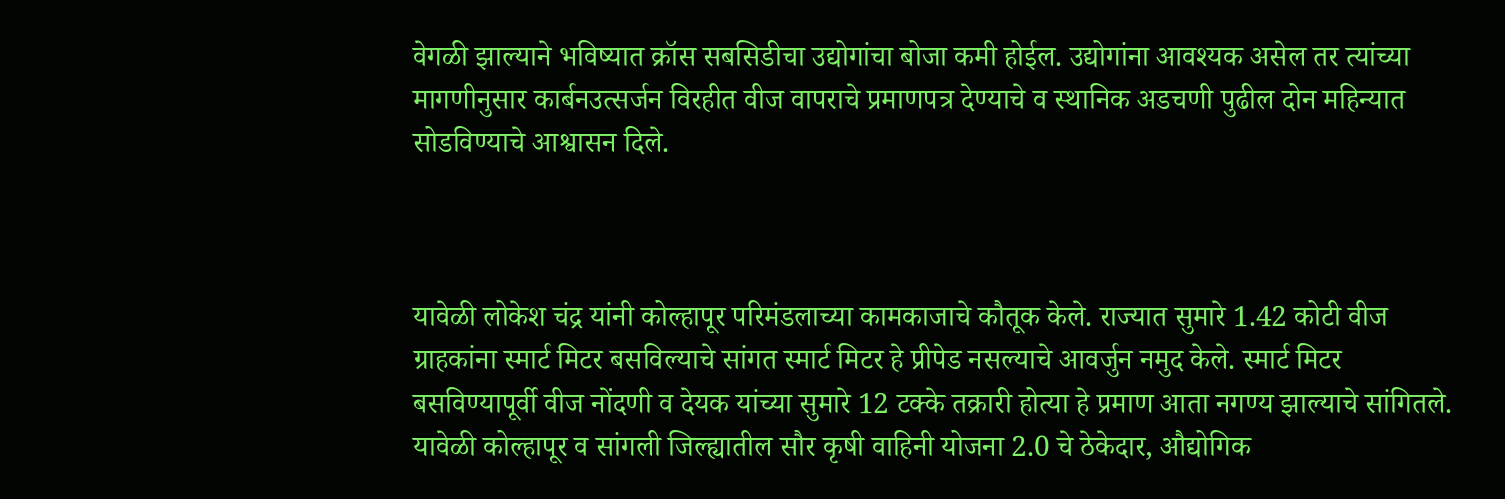वेगळी झाल्याने भविष्यात क्रॉस सबसिडीचा उद्योगांचा बोजा कमी होईल. उद्योगांना आवश्यक असेल तर त्यांच्या मागणीनुसार कार्बनउत्सर्जन विरहीत वीज वापराचे प्रमाणपत्र देण्याचे व स्थानिक अडचणी पुढील दोन महिन्यात सोडविण्याचे आश्वासन दिले.



यावेळी लोकेश चंद्र यांनी कोल्हापूर परिमंडलाच्या कामकाजाचे कौतूक केले. राज्यात सुमारे 1.42 कोटी वीज ग्राहकांना स्मार्ट मिटर बसविल्याचे सांगत स्मार्ट मिटर हे प्रीपेड नसल्याचे आवर्जुन नमुद केले. स्मार्ट मिटर बसविण्यापूर्वी वीज नोंदणी व देयक यांच्या सुमारे 12 टक्के तक्रारी होत्या हे प्रमाण आता नगण्य झाल्याचे सांगितले. यावेळी कोल्हापूर व सांगली जिल्ह्यातील सौर कृषी वाहिनी योजना 2.0 चे ठेकेदार, औद्योगिक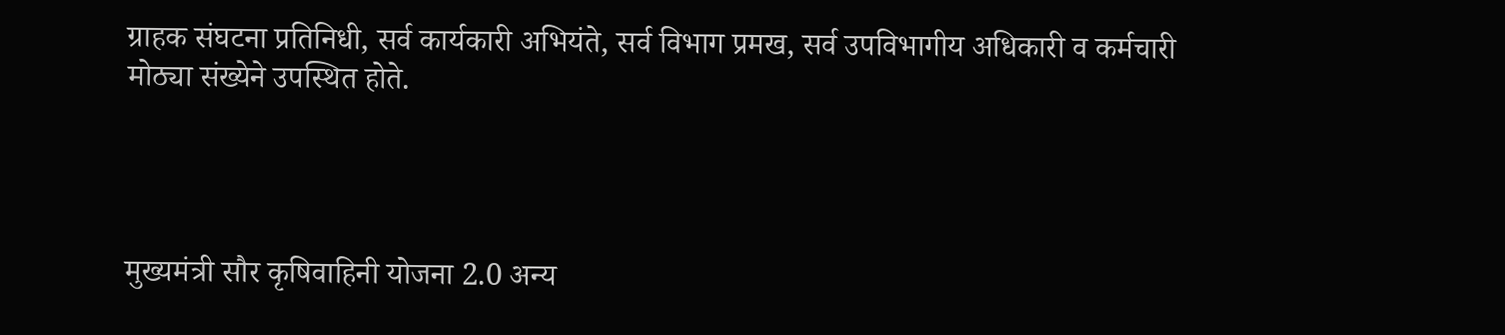ग्राहक संघटना प्रतिनिधी, सर्व कार्यकारी अभियंते, सर्व विभाग प्रमख, सर्व उपविभागीय अधिकारी व कर्मचारी मोठ्या संख्येने उपस्थित होते.




मुख्यमंत्री सौर कृषिवाहिनी योजना 2.0 अन्य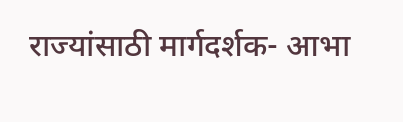राज्यांसाठी मार्गदर्शक- आभा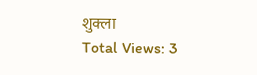शुक्ला
Total Views: 3